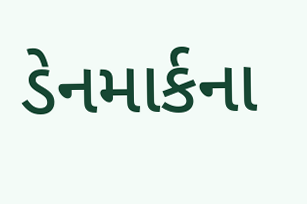ડેનમાર્કના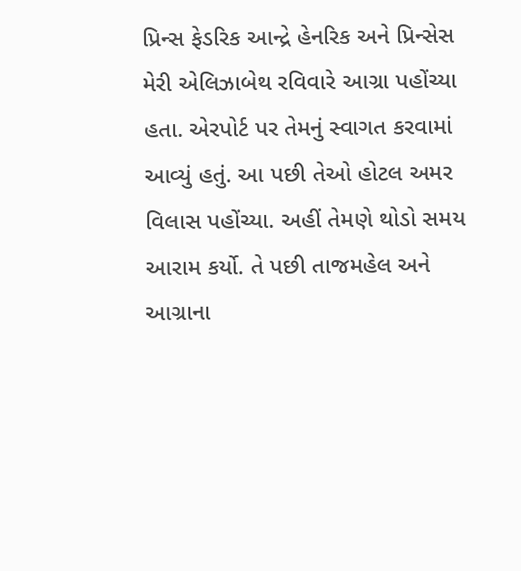પ્રિન્સ ફેડરિક આન્દ્રે હેનરિક અને પ્રિન્સેસ મેરી એલિઝાબેથ રવિવારે આગ્રા પહોંચ્યા હતા. એરપોર્ટ પર તેમનું સ્વાગત કરવામાં આવ્યું હતું. આ પછી તેઓ હોટલ અમર વિલાસ પહોંચ્યા. અહીં તેમણે થોડો સમય આરામ કર્યો. તે પછી તાજમહેલ અને આગ્રાના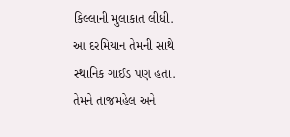કિલ્લાની મુલાકાત લીધી. આ દરમિયાન તેમની સાથે સ્થાનિક ગાઈડ પણ હતા. તેમને તાજમહેલ અને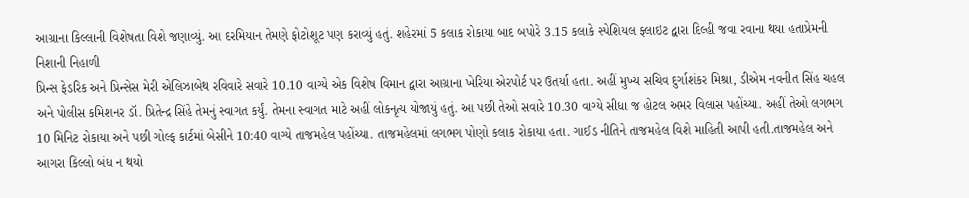આગ્રાના કિલ્લાની વિશેષતા વિશે જણાવ્યું. આ દરમિયાન તેમણે ફોટોશૂટ પણ કરાવ્યું હતું. શહેરમાં 5 કલાક રોકાયા બાદ બપોરે 3.15 કલાકે સ્પેશિયલ ફ્લાઇટ દ્વારા દિલ્હી જવા રવાના થયા હતાપ્રેમની નિશાની નિહાળી
પ્રિન્સ ફેડરિક અને પ્રિન્સેસ મેરી એલિઝાબેથ રવિવારે સવારે 10.10 વાગ્યે એક વિશેષ વિમાન દ્વારા આગ્રાના ખેરિયા એરપોર્ટ પર ઉતર્યા હતા. અહીં મુખ્ય સચિવ દુર્ગાશંકર મિશ્રા, ડીએમ નવનીત સિંહ ચહલ અને પોલીસ કમિશનર ડૉ. પ્રિતેન્દ્ર સિંહે તેમનું સ્વાગત કર્યું. તેમના સ્વાગત માટે અહીં લોકનૃત્ય યોજાયું હતું. આ પછી તેઓ સવારે 10.30 વાગ્યે સીધા જ હોટલ અમર વિલાસ પહોંચ્યા. અહીં તેઓ લગભગ 10 મિનિટ રોકાયા અને પછી ગોલ્ફ કાર્ટમાં બેસીને 10:40 વાગ્યે તાજમહેલ પહોંચ્યા. તાજમહેલમાં લગભગ પોણો કલાક રોકાયા હતા. ગાઈડ નીતિને તાજમહેલ વિશે માહિતી આપી હતી.તાજમહેલ અને આગરા કિલ્લો બંધ ન થયો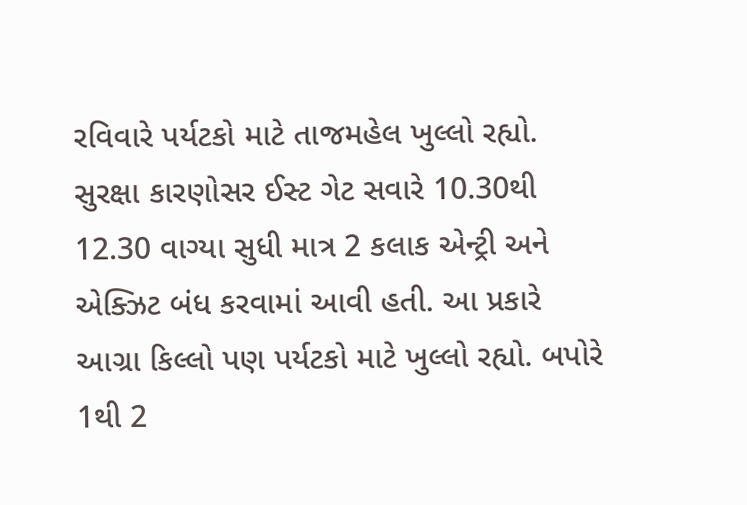રવિવારે પર્યટકો માટે તાજમહેલ ખુલ્લો રહ્યો. સુરક્ષા કારણોસર ઈસ્ટ ગેટ સવારે 10.30થી 12.30 વાગ્યા સુધી માત્ર 2 કલાક એન્ટ્રી અને એક્ઝિટ બંધ કરવામાં આવી હતી. આ પ્રકારે આગ્રા કિલ્લો પણ પર્યટકો માટે ખુલ્લો રહ્યો. બપોરે 1થી 2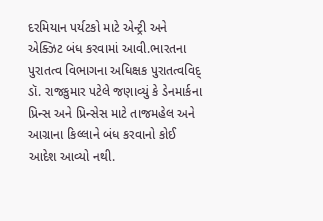દરમિયાન પર્યટકો માટે એન્ટ્રી અને એક્ઝિટ બંધ કરવામાં આવી.ભારતના પુરાતત્વ વિભાગના અધિક્ષક પુરાતત્વવિદ્ ડૉ. રાજકુમાર પટેલે જણાવ્યું કે ડેનમાર્કના પ્રિન્સ અને પ્રિન્સેસ માટે તાજમહેલ અને આગ્રાના કિલ્લાને બંધ કરવાનો કોઈ આદેશ આવ્યો નથી.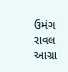ઉમંગ રાવલ આગ્રા